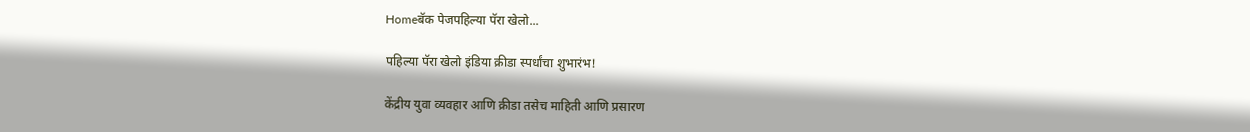Homeबॅक पेजपहिल्या पॅरा खेलो...

पहिल्या पॅरा खेलो इंडिया क्रीडा स्पर्धांचा शुभारंभ!

केंद्रीय युवा व्यवहार आणि क्रीडा तसेच माहिती आणि प्रसारण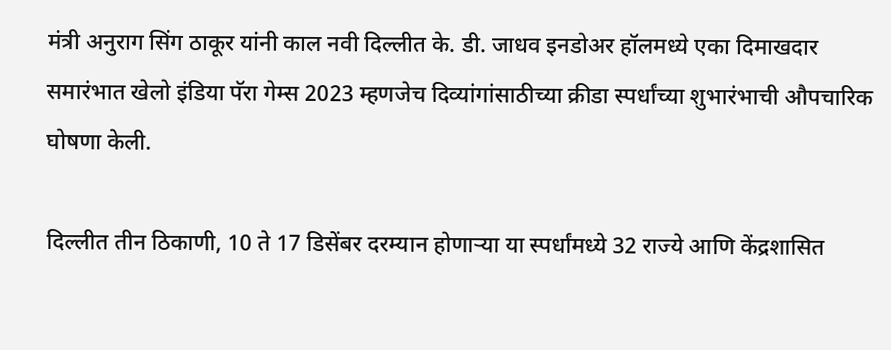मंत्री अनुराग सिंग ठाकूर यांनी काल नवी दिल्लीत के. डी. जाधव इनडोअर हॉलमध्ये एका दिमाखदार समारंभात खेलो इंडिया पॅरा गेम्स 2023 म्हणजेच दिव्यांगांसाठीच्या क्रीडा स्पर्धांच्या शुभारंभाची औपचारिक घोषणा केली.

दिल्लीत तीन ठिकाणी, 10 ते 17 डिसेंबर दरम्यान होणाऱ्या या स्पर्धांमध्ये 32 राज्ये आणि केंद्रशासित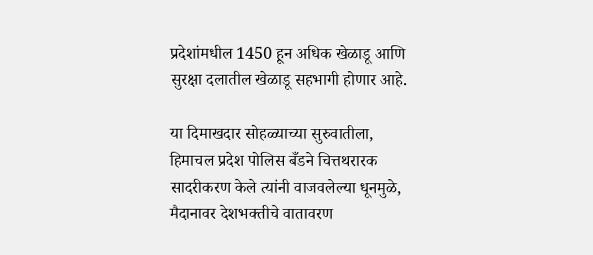प्रदेशांमधील 1450 हून अधिक खेळाडू आणि सुरक्षा दलातील खेळाडू सहभागी होणार आहे.

या दिमाखदार सोहळ्याच्या सुरुवातीला, हिमाचल प्रदेश पोलिस बँडने चित्तथरारक सादरीकरण केले त्यांनी वाजवलेल्या धूनमुळे, मैदानावर देशभक्तीचे वातावरण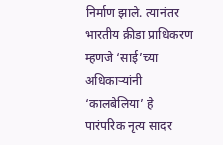निर्माण झाले. त्यानंतर भारतीय क्रीडा प्राधिकरण म्हणजे ‘साई’च्या अधिकाऱ्यांनी ‘कालबेलिया’ हे पारंपरिक नृत्य सादर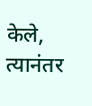केले, त्यानंतर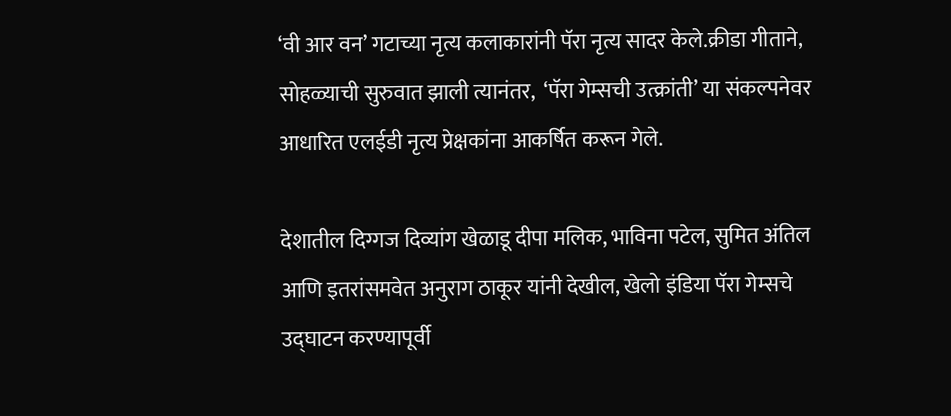‘वी आर वन’ गटाच्या नृत्य कलाकारांनी पॅरा नृत्य सादर केले.क्रीडा गीताने, सोहळ्याची सुरुवात झाली त्यानंतर,  ‘पॅरा गेम्सची उत्क्रांती’ या संकल्पनेवर आधारित एलईडी नृत्य प्रेक्षकांना आकर्षित करून गेले.

देशातील दिग्गज दिव्यांग खेळाडू दीपा मलिक, भाविना पटेल, सुमित अंतिल आणि इतरांसमवेत अनुराग ठाकूर यांनी देखील, खेलो इंडिया पॅरा गेम्सचे उद्घाटन करण्यापूर्वी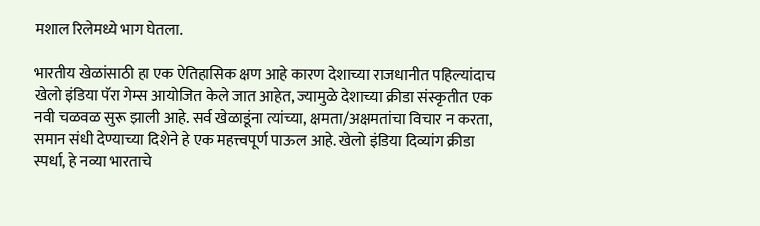मशाल रिलेमध्ये भाग घेतला.

भारतीय खेळांसाठी हा एक ऐतिहासिक क्षण आहे कारण देशाच्या राजधानीत पहिल्यांदाच खेलो इंडिया पॅरा गेम्स आयोजित केले जात आहेत, ज्यामुळे देशाच्या क्रीडा संस्कृतीत एक नवी चळवळ सुरू झाली आहे. सर्व खेळाडूंना त्यांच्या, क्षमता/अक्षमतांचा विचार न करता,  समान संधी देण्याच्या दिशेने हे एक महत्त्वपूर्ण पाऊल आहे. खेलो इंडिया दिव्यांग क्रीडा स्पर्धा, हे नव्या भारताचे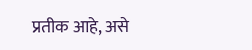प्रतीक आहे, असे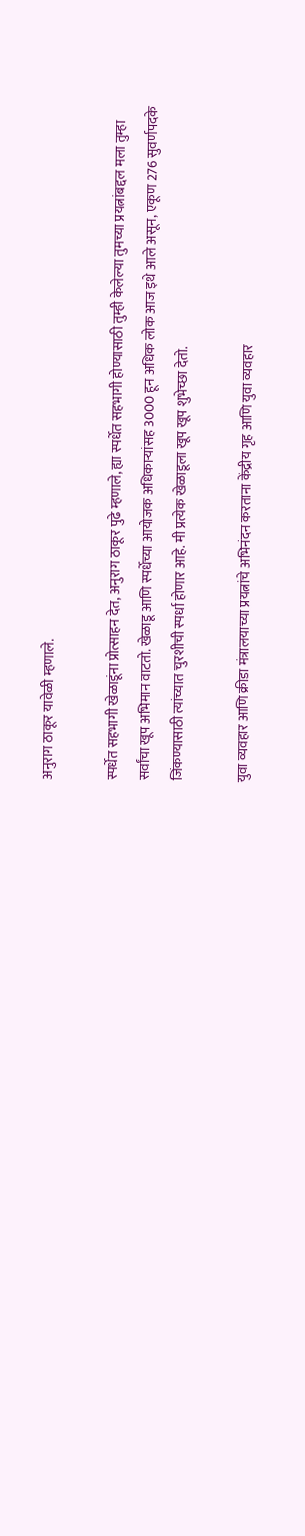अनुराग ठाकूर यावेळी म्हणाले.

स्पर्धेत सहभागी खेळाडूंना प्रोत्साहन देत, अनुराग ठाकूर पुढे म्हणाले, ह्या स्पर्धेत सहभागी होण्यासाठी तुम्ही केलेल्या तुमच्या प्रयत्नांबद्दल मला तुम्हा सर्वांचा खूप अभिमान वाटतो. खेळाडू आणि स्पर्धेच्या आयोजक अधिकाऱ्यांसह 3000 हून अधिक लोक आज इथे आले असून, एकूण 276 सुवर्णपदके जिंकण्यासाठी त्यांच्यात चुरशीची स्पर्धा होणार आहे. मी प्रत्येक खेळाडूला खूप खूप शुभेच्छा देतो.

युवा व्यवहार आणि क्रीडा मंत्रालयाच्या प्रयत्नांचे अभिनंदन करताना केंद्रीय गृह आणि युवा व्यवहार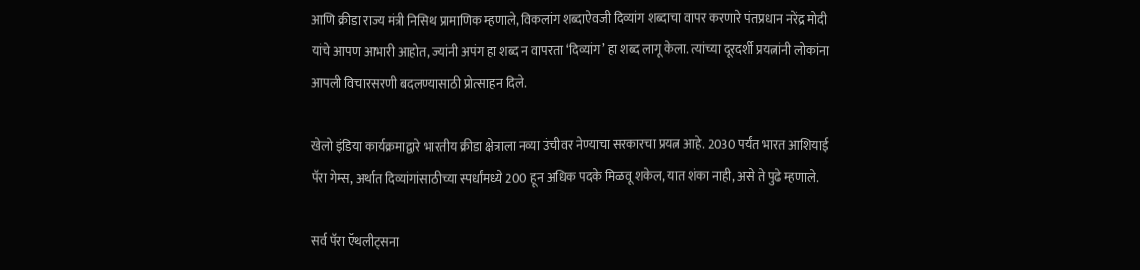आणि क्रीडा राज्य मंत्री निसिथ प्रामाणिक म्हणाले, विकलांग शब्दाऐवजी दिव्यांग शब्दाचा वापर करणारे पंतप्रधान नरेंद्र मोदी यांचे आपण आभारी आहोत, ज्यांनी अपंग हा शब्द न वापरता ‘दिव्यांग’ हा शब्द लागू केला. त्यांच्या दूरदर्शी प्रयत्नांनी लोकांना आपली विचारसरणी बदलण्यासाठी प्रोत्साहन दिले.

खेलो इंडिया कार्यक्रमाद्वारे भारतीय क्रीडा क्षेत्राला नव्या उंचीवर नेण्याचा सरकारचा प्रयत्न आहे. 2030 पर्यंत भारत आशियाई पॅरा गेम्स, अर्थात दिव्यांगांसाठीच्या स्पर्धांमध्ये 200 हून अधिक पदके मिळवू शकेल, यात शंका नाही, असे ते पुढे म्हणाले.

सर्व पॅरा ऍथलीट्सना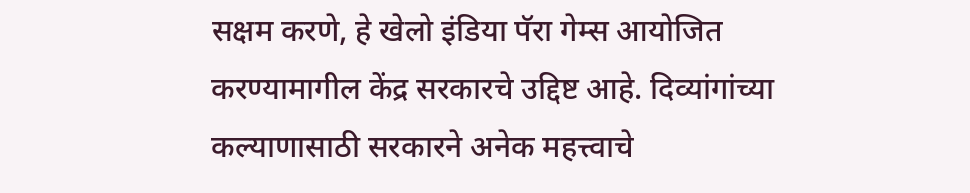सक्षम करणे, हे खेलो इंडिया पॅरा गेम्स आयोजित करण्यामागील केंद्र सरकारचे उद्दिष्ट आहे. दिव्यांगांच्या कल्याणासाठी सरकारने अनेक महत्त्वाचे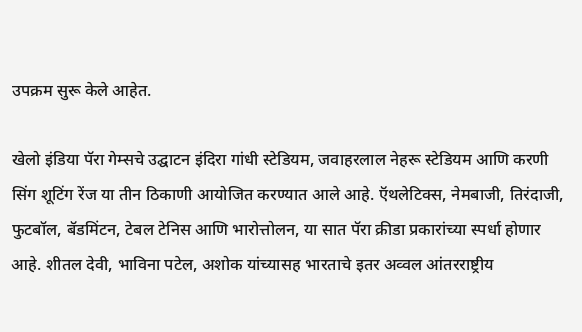उपक्रम सुरू केले आहेत.

खेलो इंडिया पॅरा गेम्सचे उद्घाटन इंदिरा गांधी स्टेडियम, जवाहरलाल नेहरू स्टेडियम आणि करणी सिंग शूटिंग रेंज या तीन ठिकाणी आयोजित करण्यात आले आहे. ऍथलेटिक्स, नेमबाजी, तिरंदाजी, फुटबॉल, बॅडमिंटन, टेबल टेनिस आणि भारोत्तोलन, या सात पॅरा क्रीडा प्रकारांच्या स्पर्धा होणार आहे. शीतल देवी, भाविना पटेल, अशोक यांच्यासह भारताचे इतर अव्वल आंतरराष्ट्रीय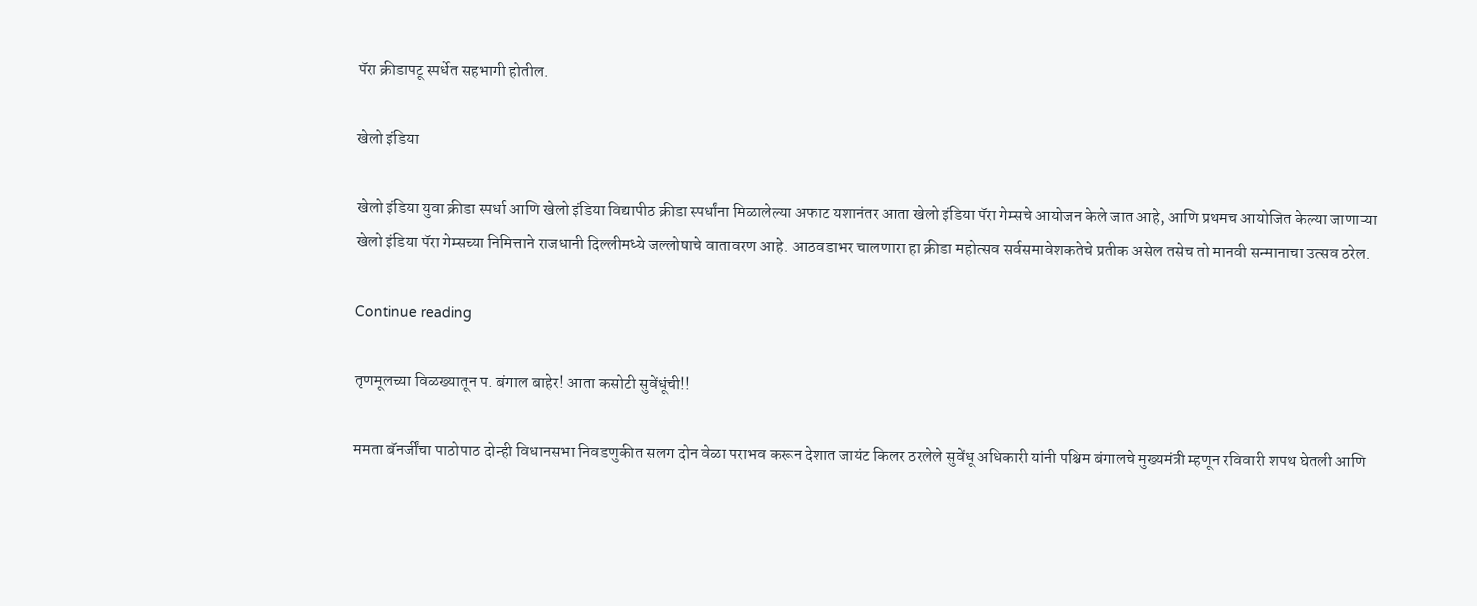पॅरा क्रीडापटू स्पर्धेत सहभागी होतील.

खेलो इंडिया

खेलो इंडिया युवा क्रीडा स्पर्धा आणि खेलो इंडिया विद्यापीठ क्रीडा स्पर्धांना मिळालेल्या अफाट यशानंतर आता खेलो इंडिया पॅरा गेम्सचे आयोजन केले जात आहे, आणि प्रथमच आयोजित केल्या जाणाऱ्या खेलो इंडिया पॅरा गेम्सच्या निमित्ताने राजधानी दिल्लीमध्ये जल्लोषाचे वातावरण आहे. आठवडाभर चालणारा हा क्रीडा महोत्सव सर्वसमावेशकतेचे प्रतीक असेल तसेच तो मानवी सन्मानाचा उत्सव ठरेल.

Continue reading

तृणमूलच्या विळख्यातून प. बंगाल बाहेर! आता कसोटी सुवेंधूंची!!

ममता बॅनर्जींचा पाठोपाठ दोन्ही विधानसभा निवडणुकीत सलग दोन वेळा पराभव करून देशात जायंट किलर ठरलेले सुवेंधू अधिकारी यांनी पश्चिम बंगालचे मुख्यमंत्री म्हणून रविवारी शपथ घेतली आणि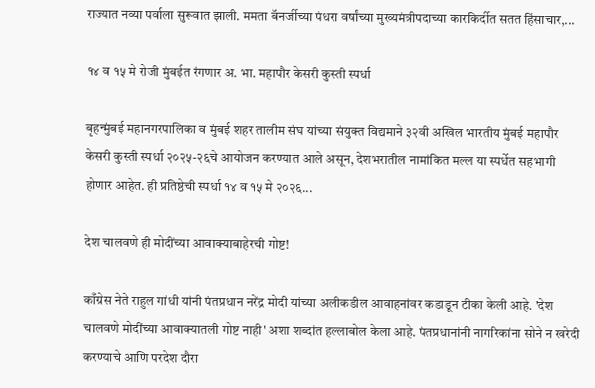राज्यात नव्या पर्वाला सुरूवात झाली. ममता बॅनर्जीच्या पंधरा वर्षांच्या मुख्यमंत्रीपदाच्या कारकिर्दीत सतत हिंसाचार,...

१४ व १५ मे रोजी मुंबईत रंगणार अ. भा. महापौर केसरी कुस्ती स्पर्धा

बृहन्मुंबई महानगरपालिका व मुंबई शहर तालीम संघ यांच्या संयुक्त विद्यमाने ३२वी अखिल भारतीय मुंबई महापौर केसरी कुस्ती स्पर्धा २०२५-२६चे आयोजन करण्यात आले असून, देशभरातील नामांकित मल्ल या स्पर्धेत सहभागी होणार आहेत. ही प्रतिष्ठेची स्पर्धा १४ व १५ मे २०२६...

देश चालवणे ही मोदींच्या आवाक्याबाहेरची गोष्ट!

काँग्रेस नेते राहुल गांधी यांनी पंतप्रधान नरेंद्र मोदी यांच्या अलीकडील आवाहनांवर कडाडून टीका केली आहे. 'देश चालवणे मोदींच्या आवाक्यातली गोष्ट नाही' अशा शब्दांत हल्लाबोल केला आहे. पंतप्रधानांनी नागरिकांना सोने न खरेदी करण्याचे आणि परदेश दौरा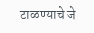टाळण्याचे जे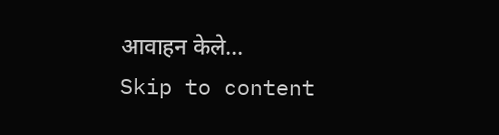आवाहन केले...
Skip to content